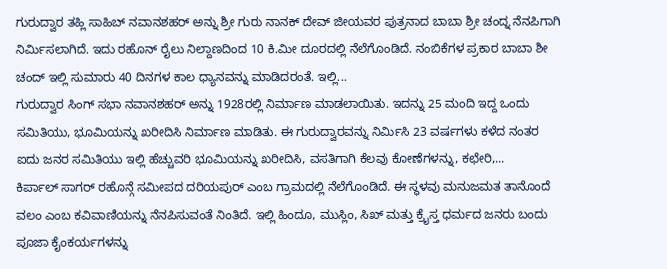ಗುರುದ್ವಾರ ತಹ್ಲಿ ಸಾಹಿಬ್ ನವಾನಶಹರ್ ಅನ್ನು ಶ್ರೀ ಗುರು ನಾನಕ್ ದೇವ್ ಜೀಯವರ ಪುತ್ರನಾದ ಬಾಬಾ ಶ್ರೀ ಚಂದ್ನ ನೆನಪಿಗಾಗಿ ನಿರ್ಮಿಸಲಾಗಿದೆ. ಇದು ರಹೊನ್ ರೈಲು ನಿಲ್ದಾಣದಿಂದ 10 ಕಿ.ಮೀ ದೂರದಲ್ಲಿ ನೆಲೆಗೊಂಡಿದೆ. ನಂಬಿಕೆಗಳ ಪ್ರಕಾರ ಬಾಬಾ ಶೀ ಚಂದ್ ಇಲ್ಲಿ ಸುಮಾರು 40 ದಿನಗಳ ಕಾಲ ಧ್ಯಾನವನ್ನು ಮಾಡಿದರಂತೆ. ಇಲ್ಲಿ...
ಗುರುದ್ವಾರ ಸಿಂಗ್ ಸಭಾ ನವಾನಶಹರ್ ಅನ್ನು 1928ರಲ್ಲಿ ನಿರ್ಮಾಣ ಮಾಡಲಾಯಿತು. ಇದನ್ನು 25 ಮಂದಿ ಇದ್ದ ಒಂದು ಸಮಿತಿಯು, ಭೂಮಿಯನ್ನು ಖರೀದಿಸಿ ನಿರ್ಮಾಣ ಮಾಡಿತು. ಈ ಗುರುದ್ವಾರವನ್ನು ನಿರ್ಮಿಸಿ 23 ವರ್ಷಗಳು ಕಳೆದ ನಂತರ ಐದು ಜನರ ಸಮಿತಿಯು ಇಲ್ಲಿ ಹೆಚ್ಚುವರಿ ಭೂಮಿಯನ್ನು ಖರೀದಿಸಿ, ವಸತಿಗಾಗಿ ಕೆಲವು ಕೋಣೆಗಳನ್ನು, ಕಛೇರಿ,...
ಕಿರ್ಪಾಲ್ ಸಾಗರ್ ರಹೊನ್ಗೆ ಸಮೀಪದ ದರಿಯಪುರ್ ಎಂಬ ಗ್ರಾಮದಲ್ಲಿ ನೆಲೆಗೊಂಡಿದೆ. ಈ ಸ್ಥಳವು ಮನುಜಮತ ತಾನೊಂದೆ ವಲಂ ಎಂಬ ಕವಿವಾಣಿಯನ್ನು ನೆನಪಿಸುವಂತೆ ನಿಂತಿದೆ. ಇಲ್ಲಿ ಹಿಂದೂ, ಮುಸ್ಲಿಂ, ಸಿಖ್ ಮತ್ತು ಕ್ರೈಸ್ತ ಧರ್ಮದ ಜನರು ಬಂದು ಪೂಜಾ ಕೈಂಕರ್ಯಗಳನ್ನು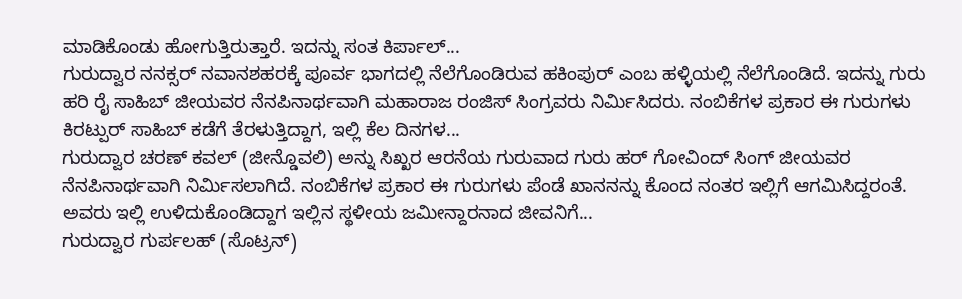ಮಾಡಿಕೊಂಡು ಹೋಗುತ್ತಿರುತ್ತಾರೆ. ಇದನ್ನು ಸಂತ ಕಿರ್ಪಾಲ್...
ಗುರುದ್ವಾರ ನನಕ್ಸರ್ ನವಾನಶಹರಕ್ಕೆ ಪೂರ್ವ ಭಾಗದಲ್ಲಿ ನೆಲೆಗೊಂಡಿರುವ ಹಕಿಂಪುರ್ ಎಂಬ ಹಳ್ಳಿಯಲ್ಲಿ ನೆಲೆಗೊಂಡಿದೆ. ಇದನ್ನು ಗುರು ಹರಿ ರೈ ಸಾಹಿಬ್ ಜೀಯವರ ನೆನಪಿನಾರ್ಥವಾಗಿ ಮಹಾರಾಜ ರಂಜಿಸ್ ಸಿಂಗ್ರವರು ನಿರ್ಮಿಸಿದರು. ನಂಬಿಕೆಗಳ ಪ್ರಕಾರ ಈ ಗುರುಗಳು ಕಿರಟ್ಪುರ್ ಸಾಹಿಬ್ ಕಡೆಗೆ ತೆರಳುತ್ತಿದ್ದಾಗ, ಇಲ್ಲಿ ಕೆಲ ದಿನಗಳ...
ಗುರುದ್ವಾರ ಚರಣ್ ಕವಲ್ (ಜೀನ್ಡೊವಲಿ) ಅನ್ನು ಸಿಖ್ಖರ ಆರನೆಯ ಗುರುವಾದ ಗುರು ಹರ್ ಗೋವಿಂದ್ ಸಿಂಗ್ ಜೀಯವರ ನೆನಪಿನಾರ್ಥವಾಗಿ ನಿರ್ಮಿಸಲಾಗಿದೆ. ನಂಬಿಕೆಗಳ ಪ್ರಕಾರ ಈ ಗುರುಗಳು ಪೆಂಡೆ ಖಾನನನ್ನು ಕೊಂದ ನಂತರ ಇಲ್ಲಿಗೆ ಆಗಮಿಸಿದ್ದರಂತೆ. ಅವರು ಇಲ್ಲಿ ಉಳಿದುಕೊಂಡಿದ್ದಾಗ ಇಲ್ಲಿನ ಸ್ಥಳೀಯ ಜಮೀನ್ದಾರನಾದ ಜೀವನಿಗೆ...
ಗುರುದ್ವಾರ ಗುರ್ಪಲಹ್ (ಸೊಟ್ರನ್)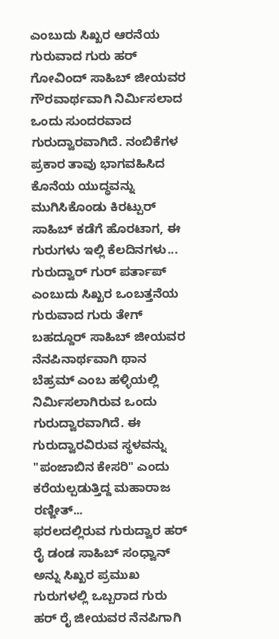ಎಂಬುದು ಸಿಖ್ಖರ ಆರನೆಯ ಗುರುವಾದ ಗುರು ಹರ್ ಗೋವಿಂದ್ ಸಾಹಿಬ್ ಜೀಯವರ ಗೌರವಾರ್ಥವಾಗಿ ನಿರ್ಮಿಸಲಾದ ಒಂದು ಸುಂದರವಾದ ಗುರುದ್ವಾರವಾಗಿದೆ. ನಂಬಿಕೆಗಳ ಪ್ರಕಾರ ತಾವು ಭಾಗವಹಿಸಿದ ಕೊನೆಯ ಯುದ್ಧವನ್ನು ಮುಗಿಸಿಕೊಂಡು ಕಿರಟ್ಪುರ್ ಸಾಹಿಬ್ ಕಡೆಗೆ ಹೊರಟಾಗ, ಈ ಗುರುಗಳು ಇಲ್ಲಿ ಕೆಲದಿನಗಳು...
ಗುರುದ್ವಾರ್ ಗುರ್ ಪರ್ತಾಪ್ ಎಂಬುದು ಸಿಖ್ಖರ ಒಂಬತ್ತನೆಯ ಗುರುವಾದ ಗುರು ತೇಗ್ ಬಹದ್ದೂರ್ ಸಾಹಿಬ್ ಜೀಯವರ ನೆನಪಿನಾರ್ಥವಾಗಿ ಥಾನ ಬೆಹ್ರಮ್ ಎಂಬ ಹಳ್ಳಿಯಲ್ಲಿ ನಿರ್ಮಿಸಲಾಗಿರುವ ಒಂದು ಗುರುದ್ವಾರವಾಗಿದೆ. ಈ ಗುರುದ್ವಾರವಿರುವ ಸ್ಥಳವನ್ನು "ಪಂಜಾಬಿನ ಕೇಸರಿ" ಎಂದು ಕರೆಯಲ್ಪಡುತ್ತಿದ್ದ ಮಹಾರಾಜ ರಣ್ಜೀತ್...
ಫರಲದಲ್ಲಿರುವ ಗುರುದ್ವಾರ ಹರ್ ರೈ ಡಂಡ ಸಾಹಿಬ್ ಸಂಧ್ವಾನ್ ಅನ್ನು ಸಿಖ್ಖರ ಪ್ರಮುಖ ಗುರುಗಳಲ್ಲಿ ಒಬ್ಬರಾದ ಗುರು ಹರ್ ರೈ ಜೀಯವರ ನೆನಪಿಗಾಗಿ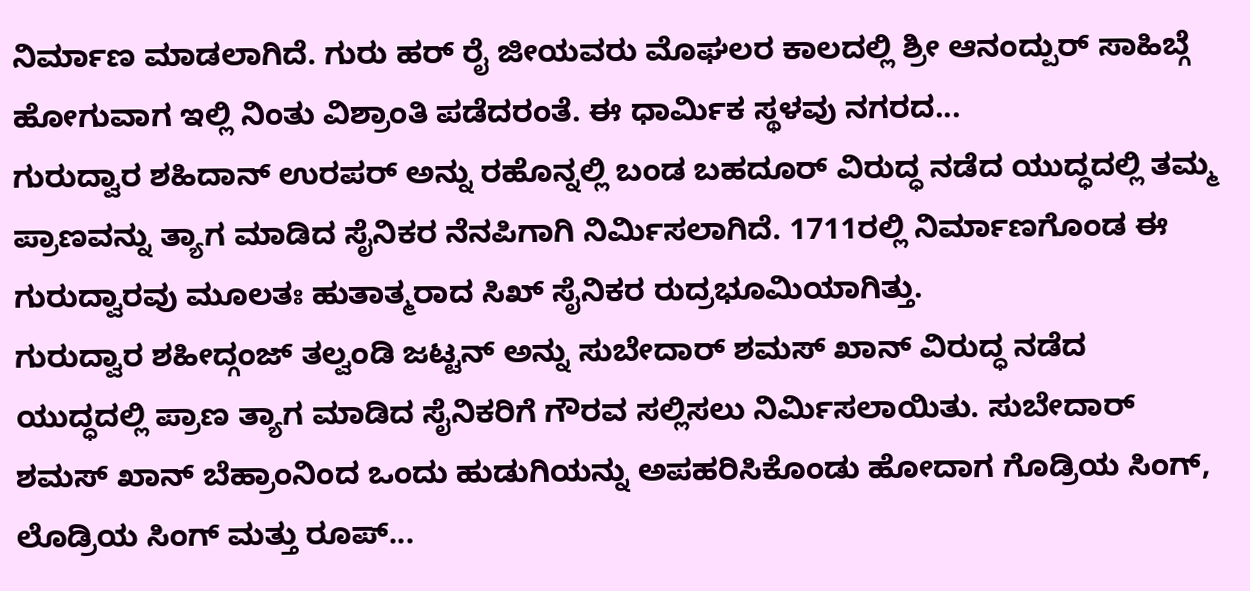ನಿರ್ಮಾಣ ಮಾಡಲಾಗಿದೆ. ಗುರು ಹರ್ ರೈ ಜೀಯವರು ಮೊಘಲರ ಕಾಲದಲ್ಲಿ ಶ್ರೀ ಆನಂದ್ಪುರ್ ಸಾಹಿಬ್ಗೆ ಹೋಗುವಾಗ ಇಲ್ಲಿ ನಿಂತು ವಿಶ್ರಾಂತಿ ಪಡೆದರಂತೆ. ಈ ಧಾರ್ಮಿಕ ಸ್ಥಳವು ನಗರದ...
ಗುರುದ್ವಾರ ಶಹಿದಾನ್ ಉರಪರ್ ಅನ್ನು ರಹೊನ್ನಲ್ಲಿ ಬಂಡ ಬಹದೂರ್ ವಿರುದ್ಧ ನಡೆದ ಯುದ್ಧದಲ್ಲಿ ತಮ್ಮ ಪ್ರಾಣವನ್ನು ತ್ಯಾಗ ಮಾಡಿದ ಸೈನಿಕರ ನೆನಪಿಗಾಗಿ ನಿರ್ಮಿಸಲಾಗಿದೆ. 1711ರಲ್ಲಿ ನಿರ್ಮಾಣಗೊಂಡ ಈ ಗುರುದ್ವಾರವು ಮೂಲತಃ ಹುತಾತ್ಮರಾದ ಸಿಖ್ ಸೈನಿಕರ ರುದ್ರಭೂಮಿಯಾಗಿತ್ತು.
ಗುರುದ್ವಾರ ಶಹೀದ್ಗಂಜ್ ತಲ್ವಂಡಿ ಜಟ್ಟನ್ ಅನ್ನು ಸುಬೇದಾರ್ ಶಮಸ್ ಖಾನ್ ವಿರುದ್ಧ ನಡೆದ ಯುದ್ಧದಲ್ಲಿ ಪ್ರಾಣ ತ್ಯಾಗ ಮಾಡಿದ ಸೈನಿಕರಿಗೆ ಗೌರವ ಸಲ್ಲಿಸಲು ನಿರ್ಮಿಸಲಾಯಿತು. ಸುಬೇದಾರ್ ಶಮಸ್ ಖಾನ್ ಬೆಹ್ರಾಂನಿಂದ ಒಂದು ಹುಡುಗಿಯನ್ನು ಅಪಹರಿಸಿಕೊಂಡು ಹೋದಾಗ ಗೊಡ್ರಿಯ ಸಿಂಗ್, ಲೊಡ್ರಿಯ ಸಿಂಗ್ ಮತ್ತು ರೂಪ್...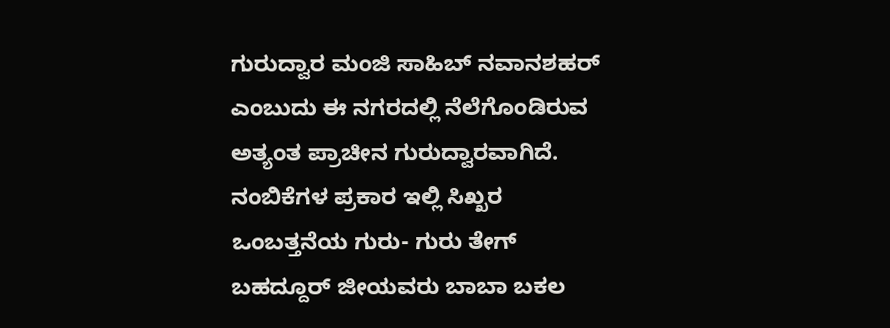ಗುರುದ್ವಾರ ಮಂಜಿ ಸಾಹಿಬ್ ನವಾನಶಹರ್ ಎಂಬುದು ಈ ನಗರದಲ್ಲಿ ನೆಲೆಗೊಂಡಿರುವ ಅತ್ಯಂತ ಪ್ರಾಚೀನ ಗುರುದ್ವಾರವಾಗಿದೆ. ನಂಬಿಕೆಗಳ ಪ್ರಕಾರ ಇಲ್ಲಿ ಸಿಖ್ಖರ ಒಂಬತ್ತನೆಯ ಗುರು- ಗುರು ತೇಗ್ ಬಹದ್ದೂರ್ ಜೀಯವರು ಬಾಬಾ ಬಕಲ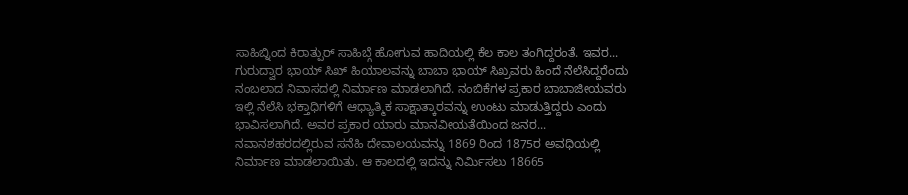ಸಾಹಿಬ್ನಿಂದ ಕಿರಾತ್ಪುರ್ ಸಾಹಿಬ್ಗೆ ಹೋಗುವ ಹಾದಿಯಲ್ಲಿ ಕೆಲ ಕಾಲ ತಂಗಿದ್ದರಂತೆ. ಇವರ...
ಗುರುದ್ವಾರ ಭಾಯ್ ಸಿಖ್ ಹಿಯಾಲವನ್ನು ಬಾಬಾ ಭಾಯ್ ಸಿಖ್ರವರು ಹಿಂದೆ ನೆಲೆಸಿದ್ದರೆಂದು ನಂಬಲಾದ ನಿವಾಸದಲ್ಲಿ ನಿರ್ಮಾಣ ಮಾಡಲಾಗಿದೆ. ನಂಬಿಕೆಗಳ ಪ್ರಕಾರ ಬಾಬಾಜೀಯವರು ಇಲ್ಲಿ ನೆಲೆಸಿ ಭಕ್ತಾಧಿಗಳಿಗೆ ಆಧ್ಯಾತ್ಮಿಕ ಸಾಕ್ಷಾತ್ಕಾರವನ್ನು ಉಂಟು ಮಾಡುತ್ತಿದ್ದರು ಎಂದು ಭಾವಿಸಲಾಗಿದೆ. ಅವರ ಪ್ರಕಾರ ಯಾರು ಮಾನವೀಯತೆಯಿಂದ ಜನರ...
ನವಾನಶಹರದಲ್ಲಿರುವ ಸನೆಹಿ ದೇವಾಲಯವನ್ನು 1869 ರಿಂದ 1875ರ ಅವಧಿಯಲ್ಲಿ ನಿರ್ಮಾಣ ಮಾಡಲಾಯಿತು. ಆ ಕಾಲದಲ್ಲಿ ಇದನ್ನು ನಿರ್ಮಿಸಲು 18665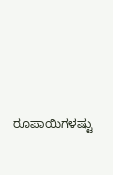ರೂಪಾಯಿಗಳಷ್ಟು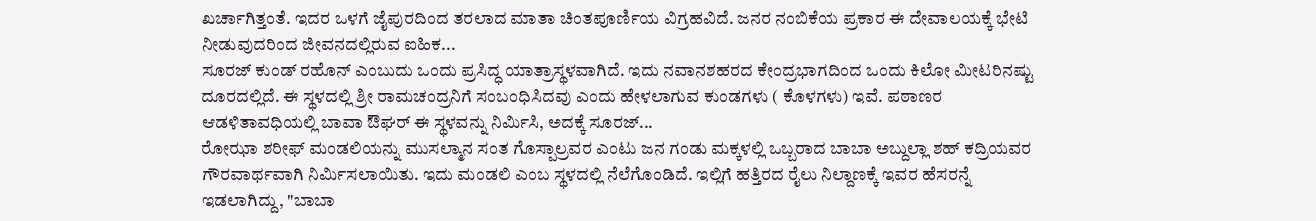ಖರ್ಚಾಗಿತ್ತಂತೆ. ಇದರ ಒಳಗೆ ಜೈಪುರದಿಂದ ತರಲಾದ ಮಾತಾ ಚಿಂತಪೂರ್ಣಿಯ ವಿಗ್ರಹವಿದೆ. ಜನರ ನಂಬಿಕೆಯ ಪ್ರಕಾರ ಈ ದೇವಾಲಯಕ್ಕೆ ಭೇಟಿ ನೀಡುವುದರಿಂದ ಜೀವನದಲ್ಲಿರುವ ಐಹಿಕ...
ಸೂರಜ್ ಕುಂಡ್ ರಹೊನ್ ಎಂಬುದು ಒಂದು ಪ್ರಸಿದ್ಧ ಯಾತ್ರಾಸ್ಥಳವಾಗಿದೆ. ಇದು ನವಾನಶಹರದ ಕೇಂದ್ರಭಾಗದಿಂದ ಒಂದು ಕಿಲೋ ಮೀಟರಿನಷ್ಟು ದೂರದಲ್ಲಿದೆ. ಈ ಸ್ಥಳದಲ್ಲಿ ಶ್ರೀ ರಾಮಚಂದ್ರನಿಗೆ ಸಂಬಂಧಿಸಿದವು ಎಂದು ಹೇಳಲಾಗುವ ಕುಂಡಗಳು ( ಕೊಳಗಳು) ಇವೆ. ಪಠಾಣರ ಆಡಳಿತಾವಧಿಯಲ್ಲಿ ಬಾವಾ ಔಘರ್ ಈ ಸ್ಥಳವನ್ನು ನಿರ್ಮಿಸಿ, ಅದಕ್ಕೆ ಸೂರಜ್...
ರೋಝಾ ಶರೀಫ್ ಮಂಡಲಿಯನ್ನು ಮುಸಲ್ಮಾನ ಸಂತ ಗೊಸ್ಪಾಲ್ರವರ ಎಂಟು ಜನ ಗಂಡು ಮಕ್ಕಳಲ್ಲಿ ಒಬ್ಬರಾದ ಬಾಬಾ ಅಬ್ದುಲ್ಲಾ ಶಹ್ ಕದ್ರಿಯವರ ಗೌರವಾರ್ಥವಾಗಿ ನಿರ್ಮಿಸಲಾಯಿತು. ಇದು ಮಂಡಲಿ ಎಂಬ ಸ್ಥಳದಲ್ಲಿ ನೆಲೆಗೊಂಡಿದೆ. ಇಲ್ಲಿಗೆ ಹತ್ತಿರದ ರೈಲು ನಿಲ್ದಾಣಕ್ಕೆ ಇವರ ಹೆಸರನ್ನೆ ಇಡಲಾಗಿದ್ದು, "ಬಾಬಾ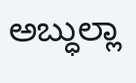ಅಬ್ಧುಲ್ಲಾ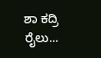ಶಾ ಕದ್ರಿ ರೈಲು...